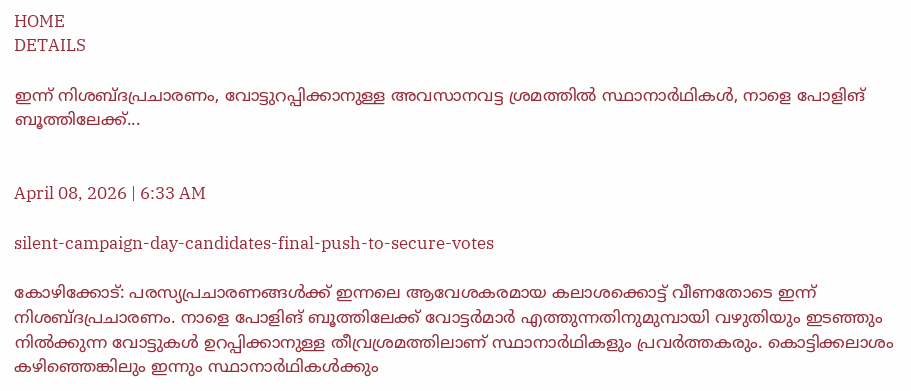HOME
DETAILS

ഇന്ന് നിശബ്ദപ്രചാരണം, വോട്ടുറപ്പിക്കാനുള്ള അവസാനവട്ട ശ്രമത്തില്‍ സ്ഥാനാര്‍ഥികള്‍, നാളെ പോളിങ് ബൂത്തിലേക്ക്...


April 08, 2026 | 6:33 AM

silent-campaign-day-candidates-final-push-to-secure-votes

കോഴിക്കോട്: പരസ്യപ്രചാരണങ്ങള്‍ക്ക് ഇന്നലെ ആവേശകരമായ കലാശക്കൊട്ട് വീണതോടെ ഇന്ന് നിശബ്ദപ്രചാരണം. നാളെ പോളിങ് ബൂത്തിലേക്ക് വോട്ടര്‍മാര്‍ എത്തുന്നതിനുമുമ്പായി വഴുതിയും ഇടഞ്ഞും നില്‍ക്കുന്ന വോട്ടുകള്‍ ഉറപ്പിക്കാനുള്ള തീവ്രശ്രമത്തിലാണ് സ്ഥാനാര്‍ഥികളും പ്രവര്‍ത്തകരും. കൊട്ടിക്കലാശം കഴിഞ്ഞെങ്കിലും ഇന്നും സ്ഥാനാര്‍ഥികള്‍ക്കും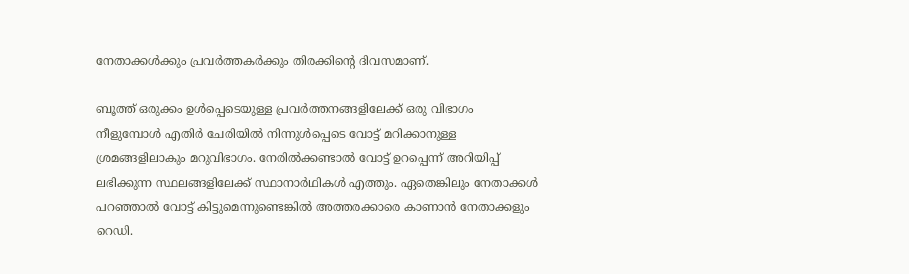നേതാക്കള്‍ക്കും പ്രവര്‍ത്തകര്‍ക്കും തിരക്കിന്റെ ദിവസമാണ്.

ബൂത്ത് ഒരുക്കം ഉള്‍പ്പെടെയുള്ള പ്രവര്‍ത്തനങ്ങളിലേക്ക് ഒരു വിഭാഗം നീളുമ്പോള്‍ എതിര്‍ ചേരിയില്‍ നിന്നുള്‍പ്പെടെ വോട്ട് മറിക്കാനുള്ള ശ്രമങ്ങളിലാകും മറുവിഭാഗം. നേരില്‍ക്കണ്ടാല്‍ വോട്ട് ഉറപ്പെന്ന് അറിയിപ്പ് ലഭിക്കുന്ന സ്ഥലങ്ങളിലേക്ക് സ്ഥാനാര്‍ഥികള്‍ എത്തും. ഏതെങ്കിലും നേതാക്കള്‍ പറഞ്ഞാല്‍ വോട്ട് കിട്ടുമെന്നുണ്ടെങ്കില്‍ അത്തരക്കാരെ കാണാന്‍ നേതാക്കളും റെഡി.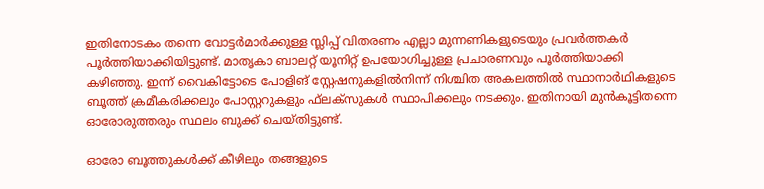ഇതിനോടകം തന്നെ വോട്ടര്‍മാര്‍ക്കുള്ള സ്ലിപ്പ് വിതരണം എല്ലാ മുന്നണികളുടെയും പ്രവര്‍ത്തകര്‍ പൂര്‍ത്തിയാക്കിയിട്ടുണ്ട്. മാതൃകാ ബാലറ്റ് യൂനിറ്റ് ഉപയോഗിച്ചുള്ള പ്രചാരണവും പൂര്‍ത്തിയാക്കി കഴിഞ്ഞു. ഇന്ന് വൈകിട്ടോടെ പോളിങ് സ്റ്റേഷനുകളില്‍നിന്ന് നിശ്ചിത അകലത്തില്‍ സ്ഥാനാര്‍ഥികളുടെ ബൂത്ത് ക്രമീകരിക്കലും പോസ്റ്ററുകളും ഫ്‌ലക്സുകള്‍ സ്ഥാപിക്കലും നടക്കും. ഇതിനായി മുന്‍കൂട്ടിതന്നെ ഓരോരുത്തരും സ്ഥലം ബുക്ക് ചെയ്തിട്ടുണ്ട്.

ഓരോ ബൂത്തുകള്‍ക്ക് കീഴിലും തങ്ങളുടെ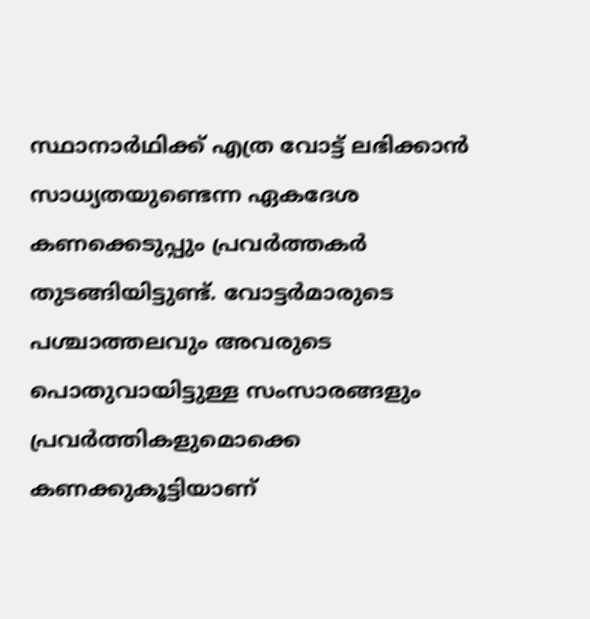സ്ഥാനാര്‍ഥിക്ക് എത്ര വോട്ട് ലഭിക്കാന്‍ സാധ്യതയുണ്ടെന്ന ഏകദേശ കണക്കെടുപ്പും പ്രവര്‍ത്തകര്‍ തുടങ്ങിയിട്ടുണ്ട്. വോട്ടര്‍മാരുടെ പശ്ചാത്തലവും അവരുടെ പൊതുവായിട്ടുള്ള സംസാരങ്ങളും പ്രവര്‍ത്തികളുമൊക്കെ കണക്കുകൂട്ടിയാണ്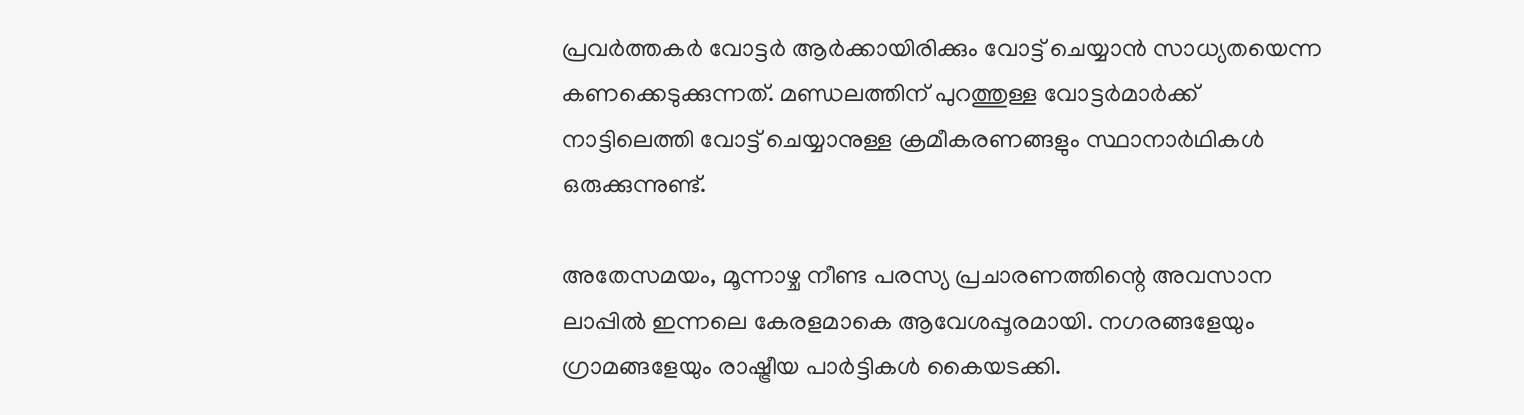പ്രവര്‍ത്തകര്‍ വോട്ടര്‍ ആര്‍ക്കായിരിക്കും വോട്ട് ചെയ്യാന്‍ സാധ്യതയെന്ന കണക്കെടുക്കുന്നത്. മണ്ഡലത്തിന് പുറത്തുള്ള വോട്ടര്‍മാര്‍ക്ക് നാട്ടിലെത്തി വോട്ട് ചെയ്യാനുള്ള ക്രമീകരണങ്ങളും സ്ഥാനാര്‍ഥികള്‍ ഒരുക്കുന്നുണ്ട്.

അതേസമയം, മൂന്നാഴ്ച നീണ്ട പരസ്യ പ്രചാരണത്തിന്റെ അവസാന ലാപ്പില്‍ ഇന്നലെ കേരളമാകെ ആവേശപ്പൂരമായി. നഗരങ്ങളേയും ഗ്രാമങ്ങളേയും രാഷ്ട്രീയ പാര്‍ട്ടികള്‍ കൈയടക്കി.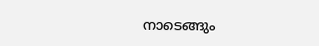നാടെങ്ങും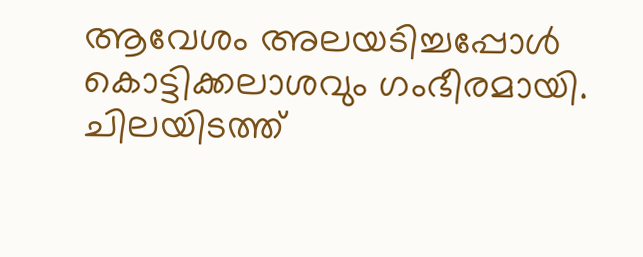ആവേശം അലയടിച്ചപ്പോള്‍ കൊട്ടിക്കലാശവും ഗംഭീരമായി. ചിലയിടത്ത്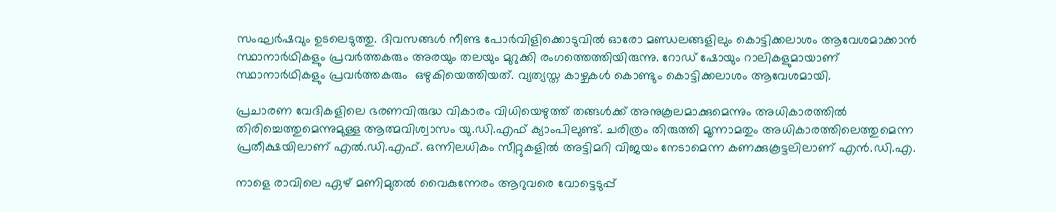സംഘര്‍ഷവും ഉടലെടുത്തു. ദിവസങ്ങള്‍ നീണ്ട പോര്‍വിളിക്കൊടുവില്‍ ഓരോ മണ്ഡലങ്ങളിലും കൊട്ടിക്കലാശം ആവേശമാക്കാന്‍ സ്ഥാനാര്‍ഥികളും പ്രവര്‍ത്തകരും അരയും തലയും മുറുക്കി രംഗത്തെത്തിയിരുന്നു. റോഡ് ഷോയും റാലികളുമായാണ് സ്ഥാനാര്‍ഥികളും പ്രവര്‍ത്തകരും  ഒഴുകിയെത്തിയത്. വ്യത്യസ്ത കാഴ്ചകള്‍ കൊണ്ടും കൊട്ടിക്കലാശം ആവേശമായി.

പ്രചാരണ വേദികളിലെ ഭരണവിരുദ്ധ വികാരം വിധിയെഴുത്ത് തങ്ങള്‍ക്ക് അനുകൂലമാക്കുമെന്നും അധികാരത്തില്‍ തിരിച്ചെത്തുമെന്നുമുള്ള ആത്മവിശ്വാസം യു.ഡി.എഫ് ക്യാംപിലുണ്ട്. ചരിത്രം തിരുത്തി മൂന്നാമതും അധികാരത്തിലെത്തുമെന്ന പ്രതീക്ഷയിലാണ് എല്‍.ഡി.എഫ്. ഒന്നിലധികം സീറ്റുകളില്‍ അട്ടിമറി വിജയം നേടാമെന്ന കണക്കുകൂട്ടലിലാണ് എന്‍.ഡി.എ.

നാളെ രാവിലെ ഏഴ് മണിമുതല്‍ വൈകുന്നേരം ആറുവരെ വോട്ടെടുപ്പ്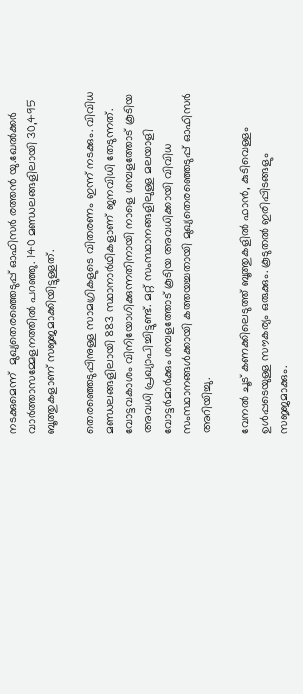നടക്കുമെന്ന്  മുഖ്യതെരഞ്ഞെടുപ്പ് ഓഫിസര്‍ രത്തന്‍ യു.ഖേല്‍ക്കര്‍ വാര്‍ത്താസമ്മേളനത്തില്‍ പറഞ്ഞു. 140 മണ്ഡലങ്ങളിലായി 30,495 ബൂത്തുകളാണ് സജ്ജമാക്കിയിട്ടുള്ളത്.

തെരഞ്ഞെടുപ്പിനുള്ള സാമഗ്രികളുടെ വിതരണം ഇന്ന് നടക്കും. വിവിധ മണ്ഡലങ്ങളിലായി 883 സ്ഥാനാര്‍ഥികളാണ് ജനവിധി തേടുന്നത്. വോട്ടവകാശം വിനിയോഗിക്കുന്നതിനായി നാളെ ശമ്പളത്തോട് കൂടിയ അവധി പ്രഖ്യാപിച്ചിട്ടുണ്ട്. മറ്റ് സംസ്ഥാനങ്ങളിലുള്ള മലയാളി വോട്ടര്‍മാര്‍ക്കും ശമ്പളത്തോട് കൂടിയ അവധിക്കായി വിവിധ സംസ്ഥാനങ്ങള്‍ക്കായി കത്തയച്ചതായി മുഖ്യതെരഞ്ഞെടുപ്പ് ഓഫിസര്‍ അറിയിച്ചു.

വേനല്‍ ചൂട് കണക്കിലെടുത്ത് ബൂത്തുകളില്‍ ഫാന്‍, കുടിവെള്ളം ഉള്‍പ്പടെയുള്ള സൗകര്യം ഒരുക്കും. കൂടുതല്‍ ഇരിപ്പിടങ്ങളും സജ്ജമാക്കും.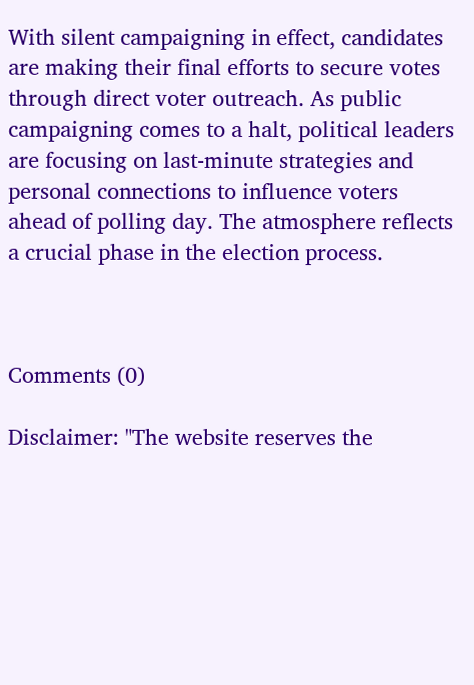With silent campaigning in effect, candidates are making their final efforts to secure votes through direct voter outreach. As public campaigning comes to a halt, political leaders are focusing on last-minute strategies and personal connections to influence voters ahead of polling day. The atmosphere reflects a crucial phase in the election process.



Comments (0)

Disclaimer: "The website reserves the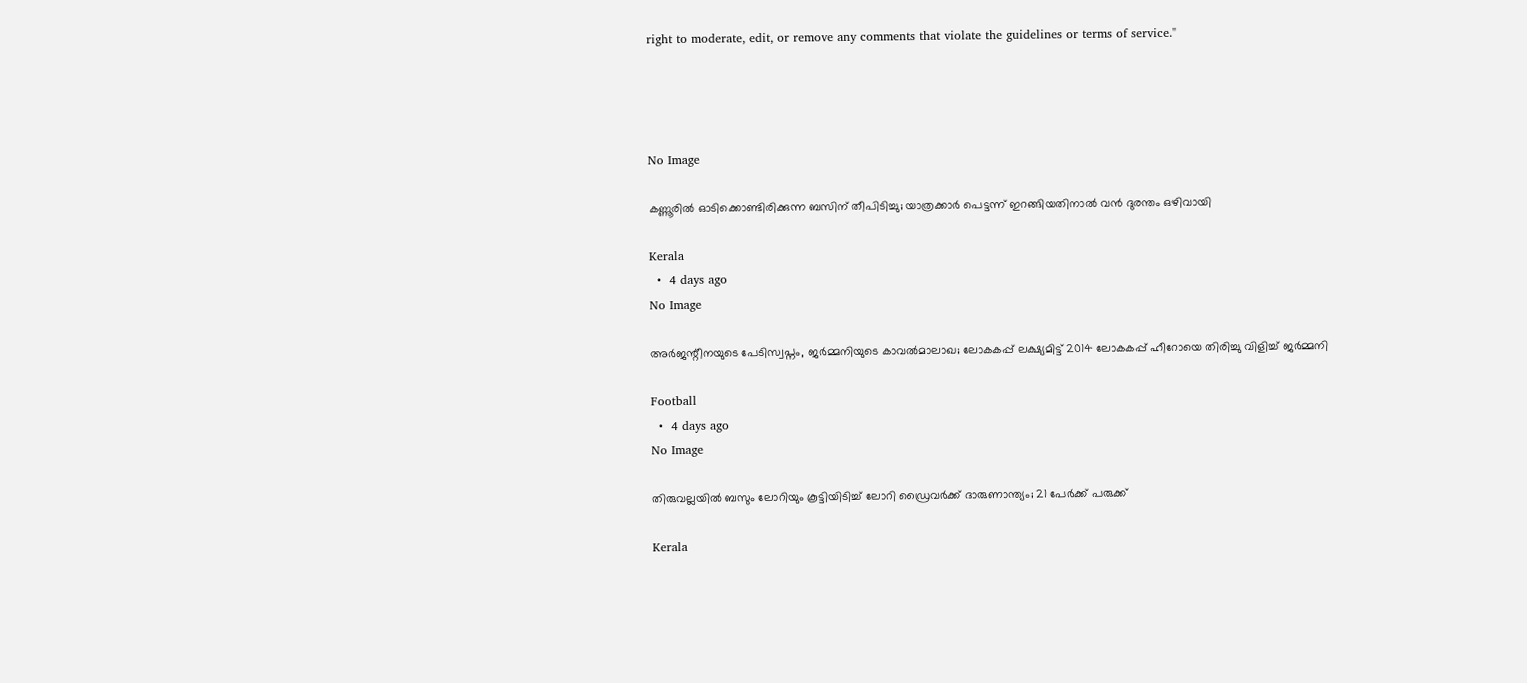right to moderate, edit, or remove any comments that violate the guidelines or terms of service."




No Image

കണ്ണൂരില്‍ ഓടിക്കൊണ്ടിരിക്കുന്ന ബസിന് തീപിടിച്ചു; യാത്രക്കാര്‍ പെട്ടന്ന് ഇറങ്ങിയതിനാല്‍ വന്‍ ദുരന്തം ഒഴിവായി

Kerala
  •  4 days ago
No Image

അർജന്റീനയുടെ പേടിസ്വപ്നം, ജർമ്മനിയുടെ കാവൽമാലാഖ; ലോകകപ്പ് ലക്ഷ്യമിട്ട് 2014 ലോകകപ്പ് ഹീറോയെ തിരിച്ചു വിളിച്ച് ജർമ്മനി

Football
  •  4 days ago
No Image

തിരുവല്ലയില്‍ ബസും ലോറിയും കൂട്ടിയിടിച്ച് ലോറി ഡ്രൈവര്‍ക്ക് ദാരുണാന്ത്യം; 21 പേര്‍ക്ക് പരുക്ക്

Kerala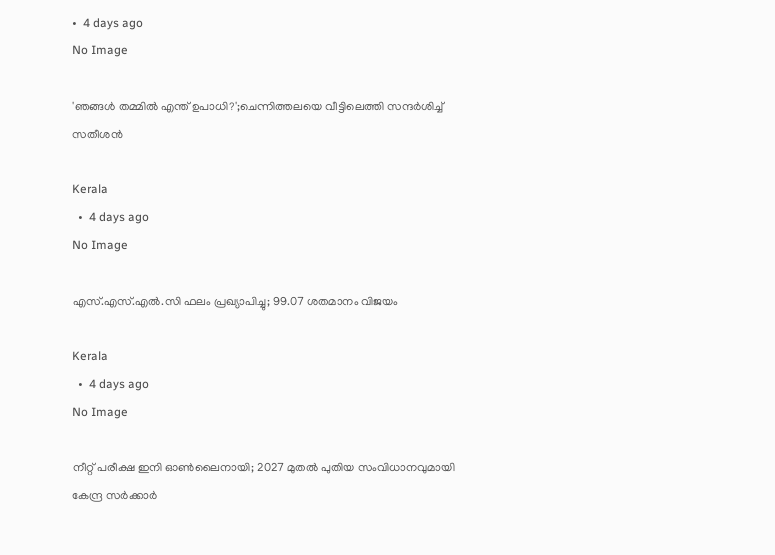•  4 days ago
No Image

'ഞങ്ങള്‍ തമ്മില്‍ എന്ത് ഉപാധി?';ചെന്നിത്തലയെ വീട്ടിലെത്തി സന്ദര്‍ശിച്ച് സതീശന്‍

Kerala
  •  4 days ago
No Image

എസ്.എസ്.എല്‍.സി ഫലം പ്രഖ്യാപിച്ചു; 99.07 ശതമാനം വിജയം

Kerala
  •  4 days ago
No Image

നീറ്റ് പരീക്ഷ ഇനി ഓണ്‍ലൈനായി; 2027 മുതല്‍ പുതിയ സംവിധാനവുമായി കേന്ദ്ര സര്‍ക്കാര്‍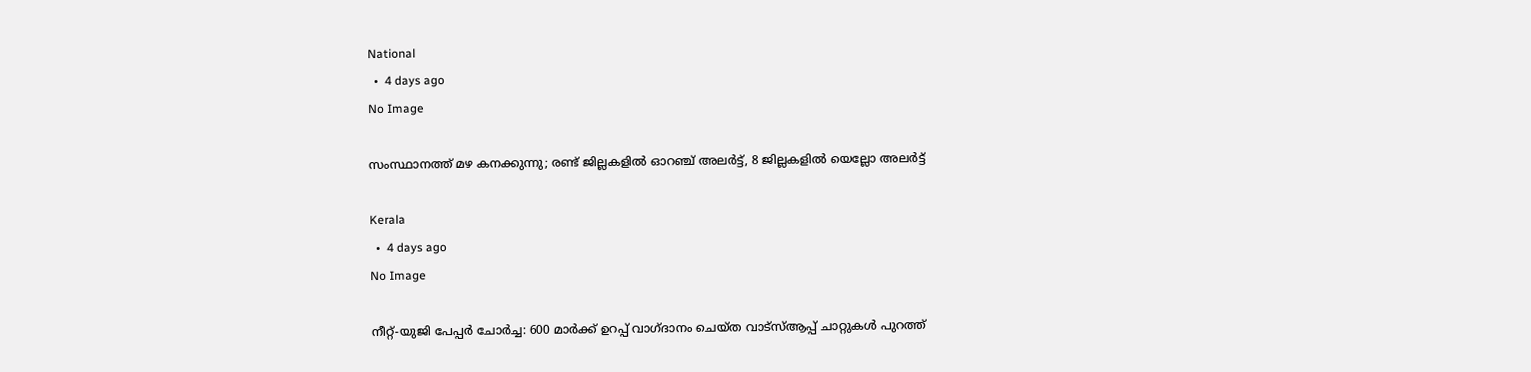National
  •  4 days ago
No Image

സംസ്ഥാനത്ത് മഴ കനക്കുന്നു; രണ്ട് ജില്ലകളില്‍ ഓറഞ്ച് അലര്‍ട്ട്, 8 ജില്ലകളില്‍ യെല്ലോ അലര്‍ട്ട്

Kerala
  •  4 days ago
No Image

നീറ്റ്-യുജി പേപ്പര്‍ ചോര്‍ച്ച: 600 മാര്‍ക്ക് ഉറപ്പ് വാഗ്ദാനം ചെയ്ത വാട്‌സ്ആപ്പ് ചാറ്റുകള്‍ പുറത്ത്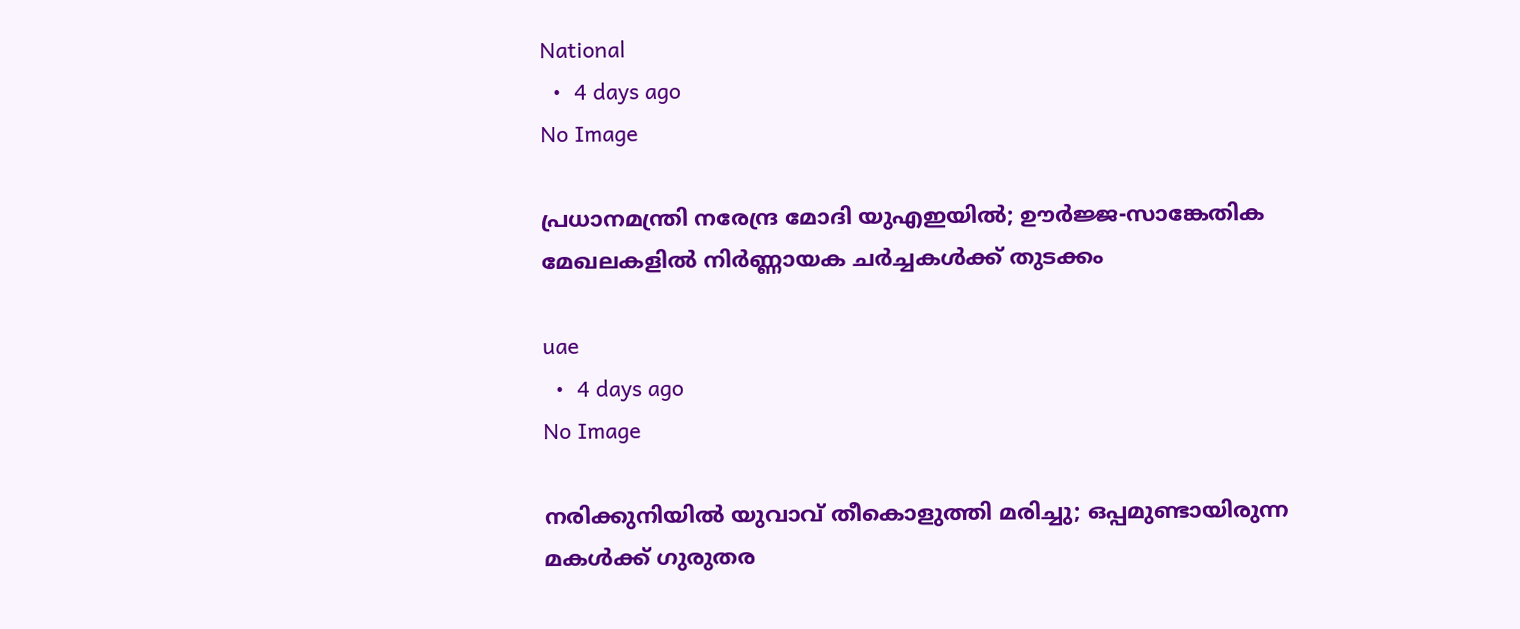National
  •  4 days ago
No Image

പ്രധാനമന്ത്രി നരേന്ദ്ര മോദി യുഎഇയിൽ; ഊർജ്ജ-സാങ്കേതിക മേഖലകളിൽ നിർണ്ണായക ചർച്ചകൾക്ക് തുടക്കം

uae
  •  4 days ago
No Image

നരിക്കുനിയിൽ യുവാവ് തീകൊളുത്തി മരിച്ചു; ഒപ്പമുണ്ടായിരുന്ന മകൾക്ക് ഗുരുതര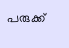പരുക്ക്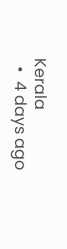Kerala
  •  4 days ago